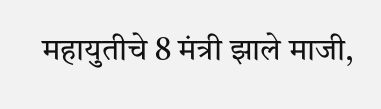महायुतीचे 8 मंत्री झाले माजी,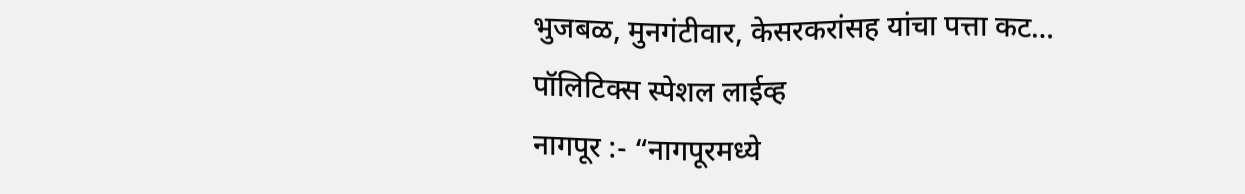भुजबळ, मुनगंटीवार, केसरकरांसह यांचा पत्ता कट…
पॉलिटिक्स स्पेशल लाईव्ह
नागपूर :- “नागपूरमध्ये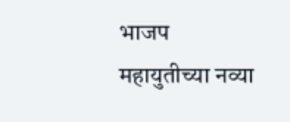भाजप महायुतीच्या नव्या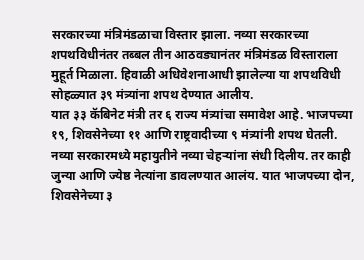सरकारच्या मंत्रिमंडळाचा विस्तार झाला. नव्या सरकारच्या शपथविधीनंतर तब्बल तीन आठवड्यानंतर मंत्रिमंडळ विस्ताराला मुहूर्त मिळाला. हिवाळी अधिवेशनाआधी झालेल्या या शपथविधी सोहळ्यात ३९ मंत्र्यांना शपथ देण्यात आलीय.
यात ३३ कॅबिनेट मंत्री तर ६ राज्य मंत्र्यांचा समावेश आहे. भाजपच्या १९, शिवसेनेच्या ११ आणि राष्ट्रवादीच्या ९ मंत्र्यांनी शपथ घेतली.
नव्या सरकारमध्ये महायुतीने नव्या चेहऱ्यांना संधी दिलीय. तर काही जुन्या आणि ज्येष्ठ नेत्यांना डावलण्यात आलंय. यात भाजपच्या दोन, शिवसेनेच्या ३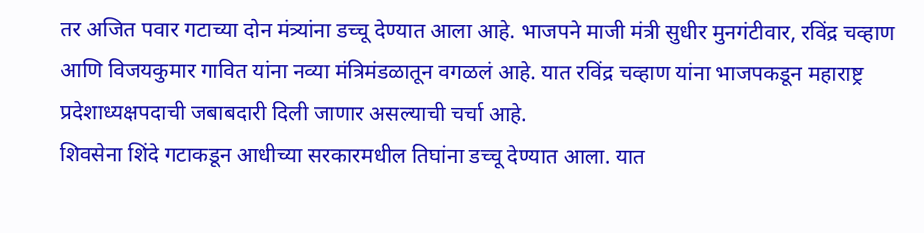तर अजित पवार गटाच्या दोन मंत्र्यांना डच्चू देण्यात आला आहे. भाजपने माजी मंत्री सुधीर मुनगंटीवार, रविंद्र चव्हाण आणि विजयकुमार गावित यांना नव्या मंत्रिमंडळातून वगळलं आहे. यात रविंद्र चव्हाण यांना भाजपकडून महाराष्ट्र प्रदेशाध्यक्षपदाची जबाबदारी दिली जाणार असल्याची चर्चा आहे.
शिवसेना शिंदे गटाकडून आधीच्या सरकारमधील तिघांना डच्चू देण्यात आला. यात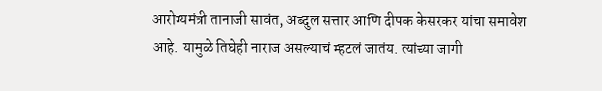आरोग्यमंत्री तानाजी सावंत, अब्दुल सत्तार आणि दीपक केसरकर यांचा समावेश आहे. यामुळे तिघेही नाराज असल्याचं म्हटलं जातंय. त्यांच्या जागी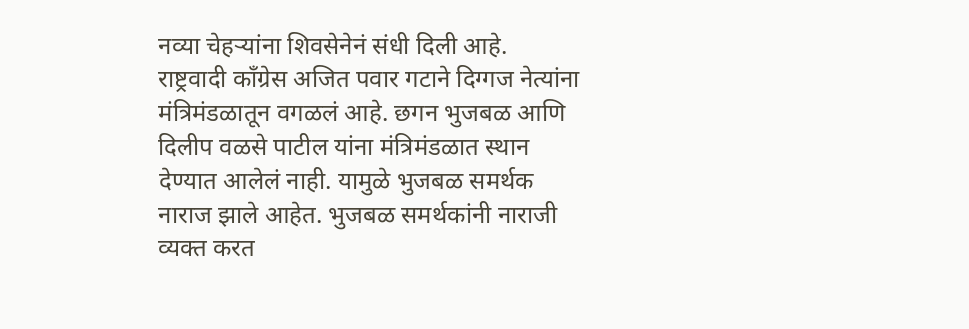नव्या चेहऱ्यांना शिवसेनेनं संधी दिली आहे.
राष्ट्रवादी काँग्रेस अजित पवार गटाने दिग्गज नेत्यांना मंत्रिमंडळातून वगळलं आहे. छगन भुजबळ आणि दिलीप वळसे पाटील यांना मंत्रिमंडळात स्थान देण्यात आलेलं नाही. यामुळे भुजबळ समर्थक नाराज झाले आहेत. भुजबळ समर्थकांनी नाराजी व्यक्त करत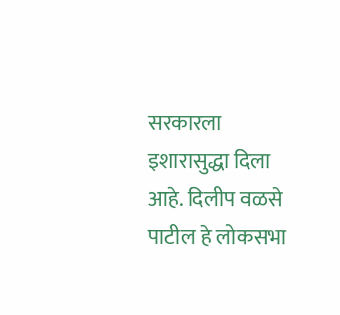सरकारला इशारासुद्धा दिला आहे. दिलीप वळसे पाटील हे लोकसभा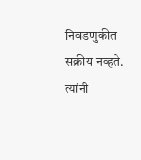निवडणुकीत सक्रीय नव्हते. त्यांनी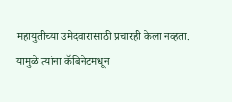महायुतीच्या उमेदवारासाठी प्रचारही केला नव्हता. यामुळे त्यांना कॅबिनेटमधून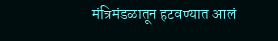मंत्रिमंडळातून हटवण्यात आलं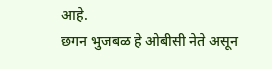आहे.
छगन भुजबळ हे ओबीसी नेते असून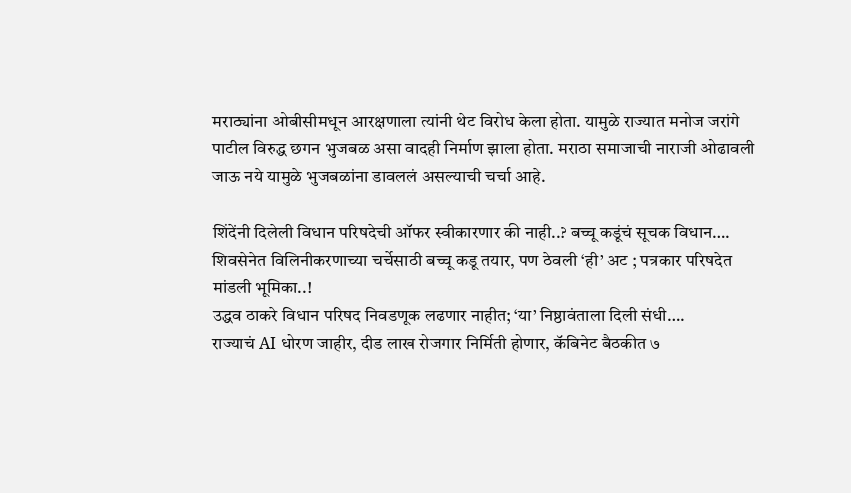मराठ्यांना ओबीसीमधून आरक्षणाला त्यांनी थेट विरोध केला होता. यामुळे राज्यात मनोज जरांगे पाटील विरुद्ध छगन भुजबळ असा वादही निर्माण झाला होता. मराठा समाजाची नाराजी ओढावली जाऊ नये यामुळे भुजबळांना डावललं असल्याची चर्चा आहे.

शिंदेंनी दिलेली विधान परिषदेची ऑफर स्वीकारणार की नाही..? बच्चू कडूंचं सूचक विधान….
शिवसेनेत विलिनीकरणाच्या चर्चेसाठी बच्चू कडू तयार, पण ठेवली ‘ही’ अट ; पत्रकार परिषदेत मांडली भूमिका..!
उद्धव ठाकरे विधान परिषद निवडणूक लढणार नाहीत; ‘या’ निष्ठावंताला दिली संधी….
राज्याचं AI धोरण जाहीर, दीड लाख रोजगार निर्मिती होणार, कॅबिनेट बैठकीत ७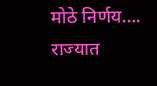मोठे निर्णय….
राज्यात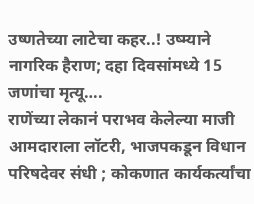उष्णतेच्या लाटेचा कहर..! उष्म्याने नागरिक हैराण; दहा दिवसांमध्ये 15 जणांचा मृत्यू….
राणेंच्या लेकानं पराभव केलेल्या माजी आमदाराला लॉटरी, भाजपकडून विधान परिषदेवर संधी ; कोकणात कार्यकर्त्यांचा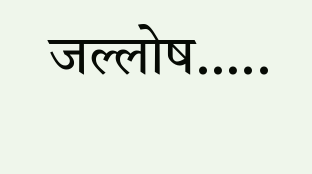जल्लोष…..